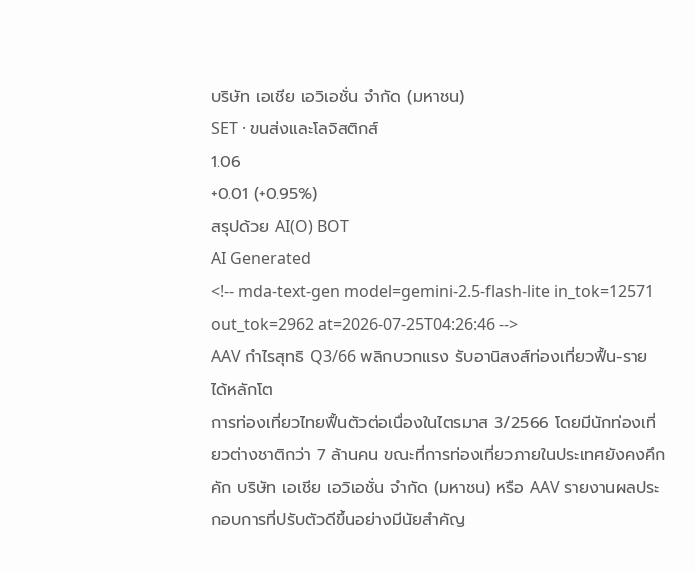บริษัท เอเชีย เอวิเอชั่น จำกัด (มหาชน)
SET · ขนส่งและโลจิสติกส์
1.06
+0.01 (+0.95%)
สรุปด้วย AI(O) BOT
AI Generated
<!-- mda-text-gen model=gemini-2.5-flash-lite in_tok=12571 out_tok=2962 at=2026-07-25T04:26:46 -->
AAV กำไรสุทธิ Q3/66 พลิกบวกแรง รับอานิสงส์ท่องเที่ยวฟื้น-รายได้หลักโต
การท่องเที่ยวไทยฟื้นตัวต่อเนื่องในไตรมาส 3/2566 โดยมีนักท่องเที่ยวต่างชาติกว่า 7 ล้านคน ขณะที่การท่องเที่ยวภายในประเทศยังคงคึกคัก บริษัท เอเชีย เอวิเอชั่น จำกัด (มหาชน) หรือ AAV รายงานผลประกอบการที่ปรับตัวดีขึ้นอย่างมีนัยสำคัญ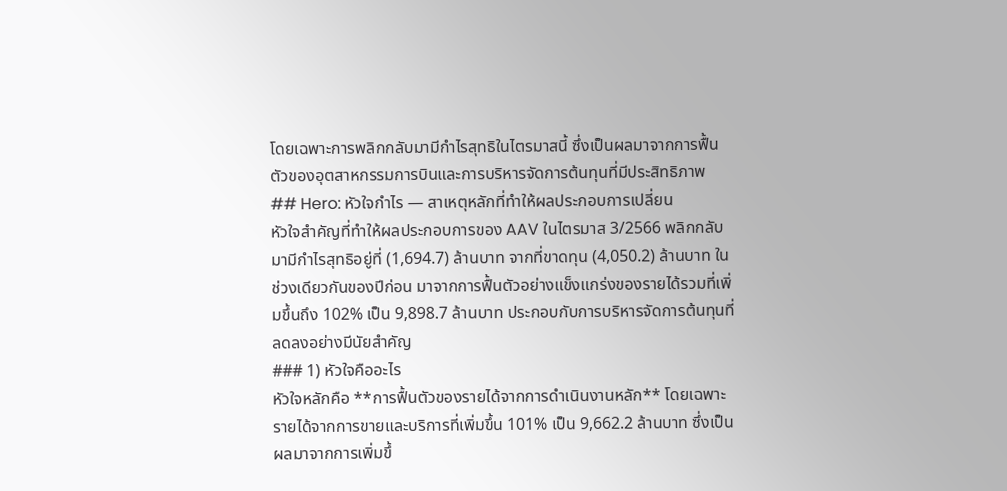โดยเฉพาะการพลิกกลับมามีกำไรสุทธิในไตรมาสนี้ ซึ่งเป็นผลมาจากการฟื้นตัวของอุตสาหกรรมการบินและการบริหารจัดการต้นทุนที่มีประสิทธิภาพ
## Hero: หัวใจกำไร — สาเหตุหลักที่ทำให้ผลประกอบการเปลี่ยน
หัวใจสำคัญที่ทำให้ผลประกอบการของ AAV ในไตรมาส 3/2566 พลิกกลับมามีกำไรสุทธิอยู่ที่ (1,694.7) ล้านบาท จากที่ขาดทุน (4,050.2) ล้านบาท ในช่วงเดียวกันของปีก่อน มาจากการฟื้นตัวอย่างแข็งแกร่งของรายได้รวมที่เพิ่มขึ้นถึง 102% เป็น 9,898.7 ล้านบาท ประกอบกับการบริหารจัดการต้นทุนที่ลดลงอย่างมีนัยสำคัญ
### 1) หัวใจคืออะไร
หัวใจหลักคือ **การฟื้นตัวของรายได้จากการดำเนินงานหลัก** โดยเฉพาะรายได้จากการขายและบริการที่เพิ่มขึ้น 101% เป็น 9,662.2 ล้านบาท ซึ่งเป็นผลมาจากการเพิ่มขึ้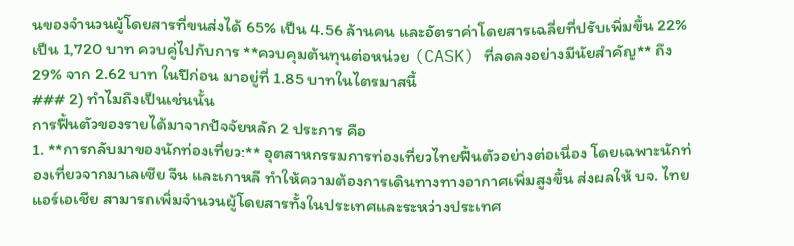นของจำนวนผู้โดยสารที่ขนส่งได้ 65% เป็น 4.56 ล้านคน และอัตราค่าโดยสารเฉลี่ยที่ปรับเพิ่มขึ้น 22% เป็น 1,720 บาท ควบคู่ไปกับการ **ควบคุมต้นทุนต่อหน่วย (CASK) ที่ลดลงอย่างมีนัยสำคัญ** ถึง 29% จาก 2.62 บาท ในปีก่อน มาอยู่ที่ 1.85 บาทในไตรมาสนี้
### 2) ทำไมถึงเป็นเช่นนั้น
การฟื้นตัวของรายได้มาจากปัจจัยหลัก 2 ประการ คือ
1. **การกลับมาของนักท่องเที่ยว:** อุตสาหกรรมการท่องเที่ยวไทยฟื้นตัวอย่างต่อเนื่อง โดยเฉพาะนักท่องเที่ยวจากมาเลเซีย จีน และเกาหลี ทำให้ความต้องการเดินทางทางอากาศเพิ่มสูงขึ้น ส่งผลให้ บจ. ไทยแอร์เอเชีย สามารถเพิ่มจำนวนผู้โดยสารทั้งในประเทศและระหว่างประเทศ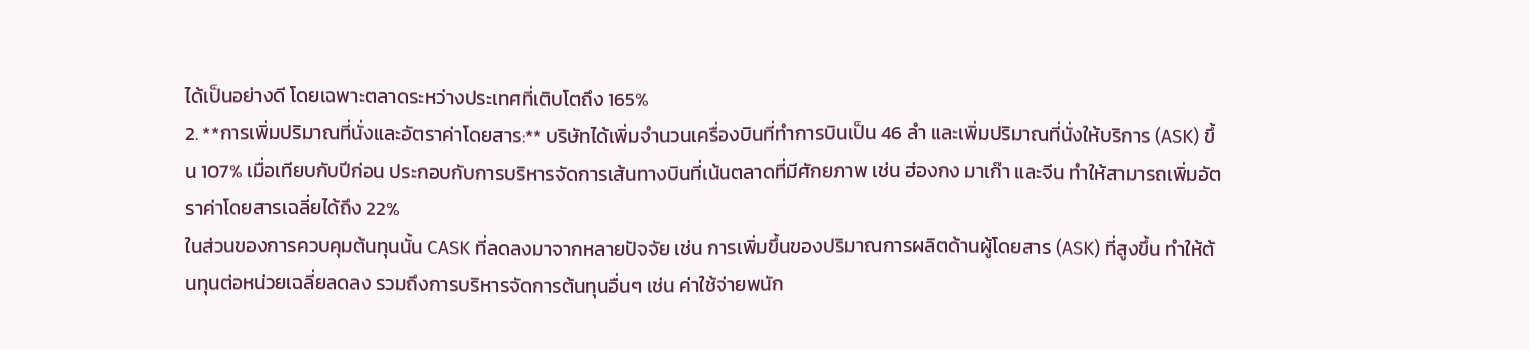ได้เป็นอย่างดี โดยเฉพาะตลาดระหว่างประเทศที่เติบโตถึง 165%
2. **การเพิ่มปริมาณที่นั่งและอัตราค่าโดยสาร:** บริษัทได้เพิ่มจำนวนเครื่องบินที่ทำการบินเป็น 46 ลำ และเพิ่มปริมาณที่นั่งให้บริการ (ASK) ขึ้น 107% เมื่อเทียบกับปีก่อน ประกอบกับการบริหารจัดการเส้นทางบินที่เน้นตลาดที่มีศักยภาพ เช่น ฮ่องกง มาเก๊า และจีน ทำให้สามารถเพิ่มอัตราค่าโดยสารเฉลี่ยได้ถึง 22%
ในส่วนของการควบคุมต้นทุนนั้น CASK ที่ลดลงมาจากหลายปัจจัย เช่น การเพิ่มขึ้นของปริมาณการผลิตด้านผู้โดยสาร (ASK) ที่สูงขึ้น ทำให้ต้นทุนต่อหน่วยเฉลี่ยลดลง รวมถึงการบริหารจัดการต้นทุนอื่นๆ เช่น ค่าใช้จ่ายพนัก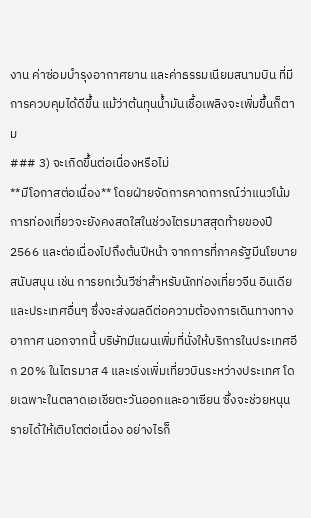งาน ค่าซ่อมบำรุงอากาศยาน และค่าธรรมเนียมสนามบิน ที่มีการควบคุมได้ดีขึ้น แม้ว่าต้นทุนน้ำมันเชื้อเพลิงจะเพิ่มขึ้นก็ตาม
### 3) จะเกิดขึ้นต่อเนื่องหรือไม่
**มีโอกาสต่อเนื่อง** โดยฝ่ายจัดการคาดการณ์ว่าแนวโน้มการท่องเที่ยวจะยังคงสดใสในช่วงไตรมาสสุดท้ายของปี 2566 และต่อเนื่องไปถึงต้นปีหน้า จากการที่ภาครัฐมีนโยบายสนับสนุน เช่น การยกเว้นวีซ่าสำหรับนักท่องเที่ยวจีน อินเดีย และประเทศอื่นๆ ซึ่งจะส่งผลดีต่อความต้องการเดินทางทางอากาศ นอกจากนี้ บริษัทมีแผนเพิ่มที่นั่งให้บริการในประเทศอีก 20% ในไตรมาส 4 และเร่งเพิ่มเที่ยวบินระหว่างประเทศ โดยเฉพาะในตลาดเอเชียตะวันออกและอาเซียน ซึ่งจะช่วยหนุนรายได้ให้เติบโตต่อเนื่อง อย่างไรก็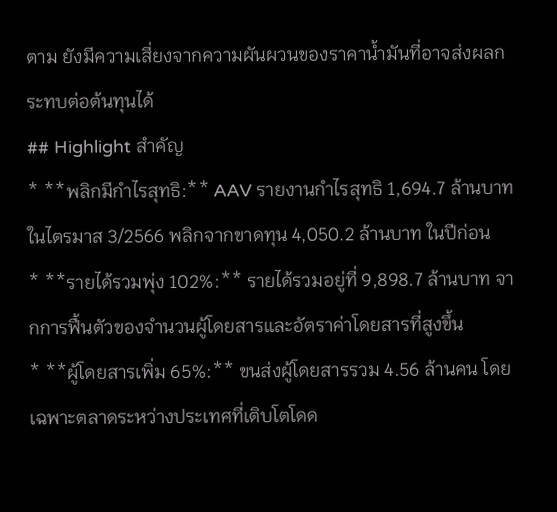ตาม ยังมีความเสี่ยงจากความผันผวนของราคาน้ำมันที่อาจส่งผลกระทบต่อต้นทุนได้
## Highlight สำคัญ
* **พลิกมีกำไรสุทธิ:** AAV รายงานกำไรสุทธิ 1,694.7 ล้านบาท ในไตรมาส 3/2566 พลิกจากขาดทุน 4,050.2 ล้านบาท ในปีก่อน
* **รายได้รวมพุ่ง 102%:** รายได้รวมอยู่ที่ 9,898.7 ล้านบาท จากการฟื้นตัวของจำนวนผู้โดยสารและอัตราค่าโดยสารที่สูงขึ้น
* **ผู้โดยสารเพิ่ม 65%:** ขนส่งผู้โดยสารรวม 4.56 ล้านคน โดยเฉพาะตลาดระหว่างประเทศที่เติบโตโดด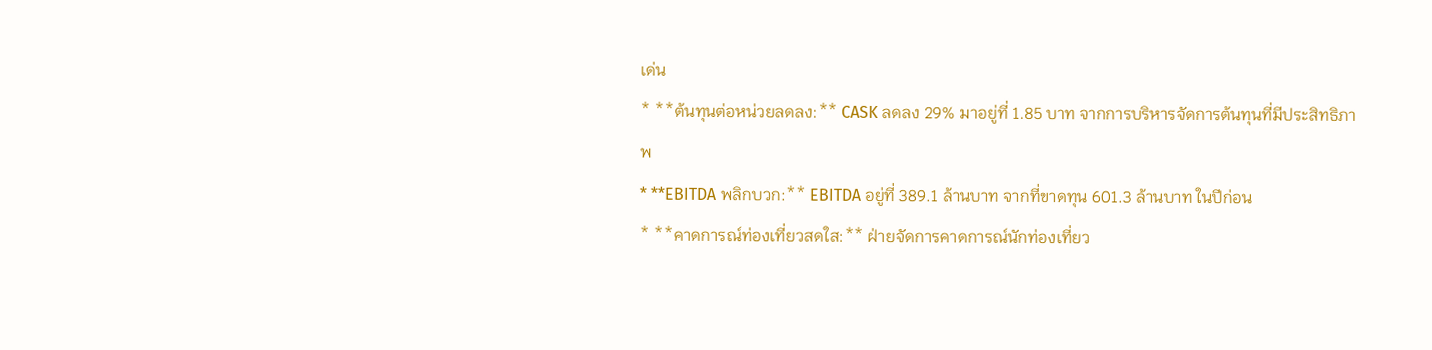เด่น
* **ต้นทุนต่อหน่วยลดลง:** CASK ลดลง 29% มาอยู่ที่ 1.85 บาท จากการบริหารจัดการต้นทุนที่มีประสิทธิภาพ
* **EBITDA พลิกบวก:** EBITDA อยู่ที่ 389.1 ล้านบาท จากที่ขาดทุน 601.3 ล้านบาท ในปีก่อน
* **คาดการณ์ท่องเที่ยวสดใส:** ฝ่ายจัดการคาดการณ์นักท่องเที่ยว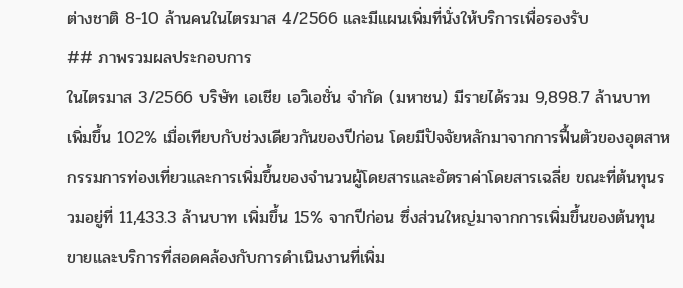ต่างชาติ 8-10 ล้านคนในไตรมาส 4/2566 และมีแผนเพิ่มที่นั่งให้บริการเพื่อรองรับ
## ภาพรวมผลประกอบการ
ในไตรมาส 3/2566 บริษัท เอเชีย เอวิเอชั่น จำกัด (มหาชน) มีรายได้รวม 9,898.7 ล้านบาท เพิ่มขึ้น 102% เมื่อเทียบกับช่วงเดียวกันของปีก่อน โดยมีปัจจัยหลักมาจากการฟื้นตัวของอุตสาหกรรมการท่องเที่ยวและการเพิ่มขึ้นของจำนวนผู้โดยสารและอัตราค่าโดยสารเฉลี่ย ขณะที่ต้นทุนรวมอยู่ที่ 11,433.3 ล้านบาท เพิ่มขึ้น 15% จากปีก่อน ซึ่งส่วนใหญ่มาจากการเพิ่มขึ้นของต้นทุนขายและบริการที่สอดคล้องกับการดำเนินงานที่เพิ่ม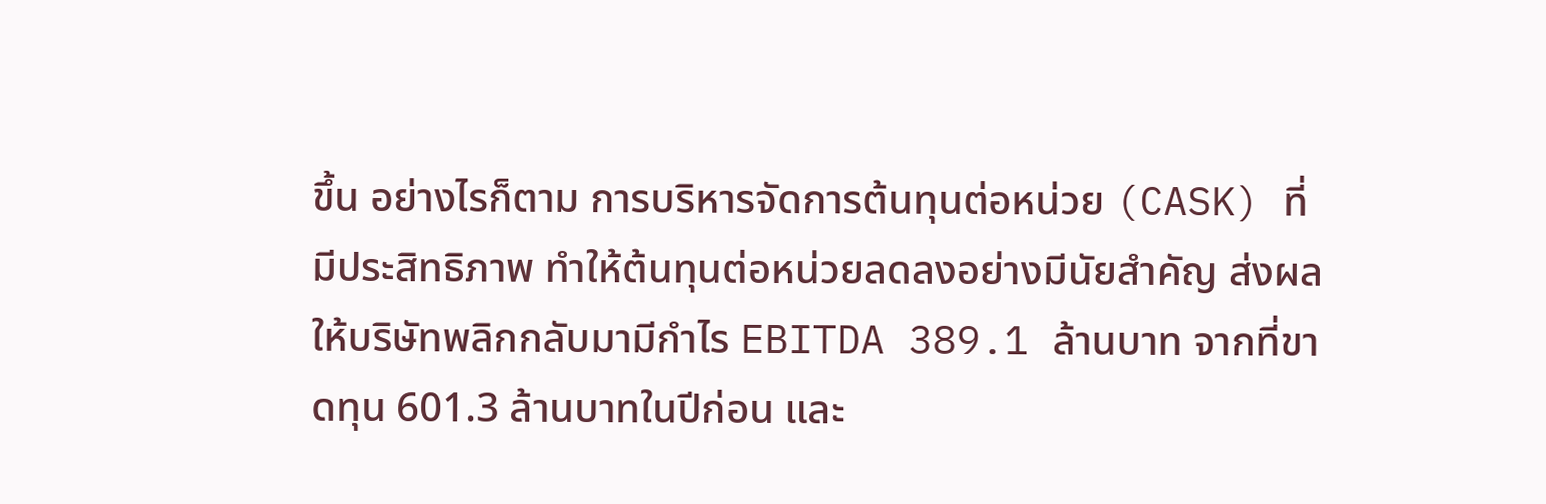ขึ้น อย่างไรก็ตาม การบริหารจัดการต้นทุนต่อหน่วย (CASK) ที่มีประสิทธิภาพ ทำให้ต้นทุนต่อหน่วยลดลงอย่างมีนัยสำคัญ ส่งผลให้บริษัทพลิกกลับมามีกำไร EBITDA 389.1 ล้านบาท จากที่ขาดทุน 601.3 ล้านบาทในปีก่อน และ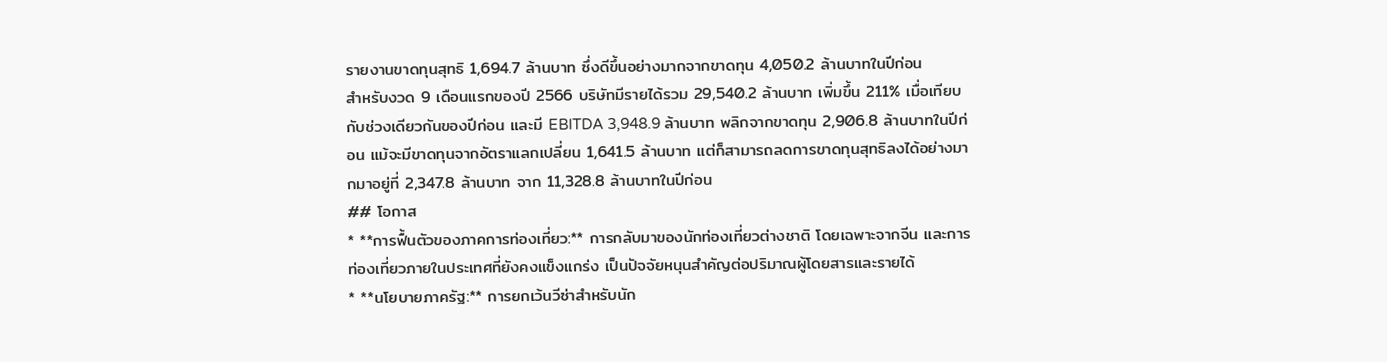รายงานขาดทุนสุทธิ 1,694.7 ล้านบาท ซึ่งดีขึ้นอย่างมากจากขาดทุน 4,050.2 ล้านบาทในปีก่อน
สำหรับงวด 9 เดือนแรกของปี 2566 บริษัทมีรายได้รวม 29,540.2 ล้านบาท เพิ่มขึ้น 211% เมื่อเทียบกับช่วงเดียวกันของปีก่อน และมี EBITDA 3,948.9 ล้านบาท พลิกจากขาดทุน 2,906.8 ล้านบาทในปีก่อน แม้จะมีขาดทุนจากอัตราแลกเปลี่ยน 1,641.5 ล้านบาท แต่ก็สามารถลดการขาดทุนสุทธิลงได้อย่างมากมาอยู่ที่ 2,347.8 ล้านบาท จาก 11,328.8 ล้านบาทในปีก่อน
## โอกาส
* **การฟื้นตัวของภาคการท่องเที่ยว:** การกลับมาของนักท่องเที่ยวต่างชาติ โดยเฉพาะจากจีน และการท่องเที่ยวภายในประเทศที่ยังคงแข็งแกร่ง เป็นปัจจัยหนุนสำคัญต่อปริมาณผู้โดยสารและรายได้
* **นโยบายภาครัฐ:** การยกเว้นวีซ่าสำหรับนัก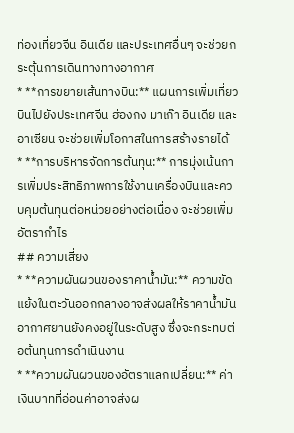ท่องเที่ยวจีน อินเดีย และประเทศอื่นๆ จะช่วยกระตุ้นการเดินทางทางอากาศ
* **การขยายเส้นทางบิน:** แผนการเพิ่มเที่ยวบินไปยังประเทศจีน ฮ่องกง มาเก๊า อินเดีย และอาเซียน จะช่วยเพิ่มโอกาสในการสร้างรายได้
* **การบริหารจัดการต้นทุน:** การมุ่งเน้นการเพิ่มประสิทธิภาพการใช้งานเครื่องบินและควบคุมต้นทุนต่อหน่วยอย่างต่อเนื่อง จะช่วยเพิ่มอัตรากำไร
## ความเสี่ยง
* **ความผันผวนของราคาน้ำมัน:** ความขัดแย้งในตะวันออกกลางอาจส่งผลให้ราคาน้ำมันอากาศยานยังคงอยู่ในระดับสูง ซึ่งจะกระทบต่อต้นทุนการดำเนินงาน
* **ความผันผวนของอัตราแลกเปลี่ยน:** ค่าเงินบาทที่อ่อนค่าอาจส่งผ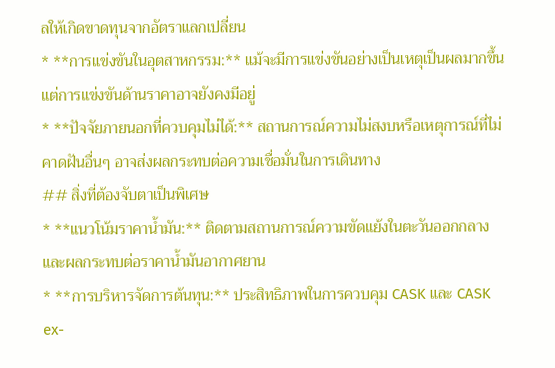ลให้เกิดขาดทุนจากอัตราแลกเปลี่ยน
* **การแข่งขันในอุตสาหกรรม:** แม้จะมีการแข่งขันอย่างเป็นเหตุเป็นผลมากขึ้น แต่การแข่งขันด้านราคาอาจยังคงมีอยู่
* **ปัจจัยภายนอกที่ควบคุมไม่ได้:** สถานการณ์ความไม่สงบหรือเหตุการณ์ที่ไม่คาดฝันอื่นๆ อาจส่งผลกระทบต่อความเชื่อมั่นในการเดินทาง
## สิ่งที่ต้องจับตาเป็นพิเศษ
* **แนวโน้มราคาน้ำมัน:** ติดตามสถานการณ์ความขัดแย้งในตะวันออกกลางและผลกระทบต่อราคาน้ำมันอากาศยาน
* **การบริหารจัดการต้นทุน:** ประสิทธิภาพในการควบคุม CASK และ CASK ex-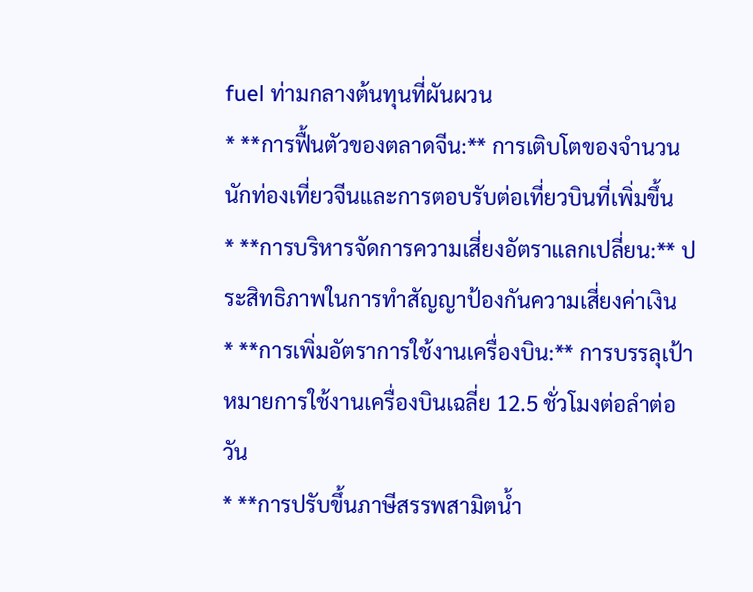fuel ท่ามกลางต้นทุนที่ผันผวน
* **การฟื้นตัวของตลาดจีน:** การเติบโตของจำนวนนักท่องเที่ยวจีนและการตอบรับต่อเที่ยวบินที่เพิ่มขึ้น
* **การบริหารจัดการความเสี่ยงอัตราแลกเปลี่ยน:** ประสิทธิภาพในการทำสัญญาป้องกันความเสี่ยงค่าเงิน
* **การเพิ่มอัตราการใช้งานเครื่องบิน:** การบรรลุเป้าหมายการใช้งานเครื่องบินเฉลี่ย 12.5 ชั่วโมงต่อลำต่อวัน
* **การปรับขึ้นภาษีสรรพสามิตน้ำ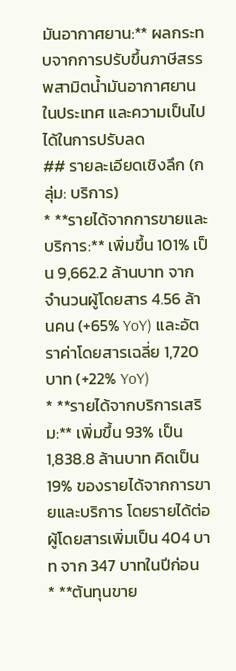มันอากาศยาน:** ผลกระทบจากการปรับขึ้นภาษีสรรพสามิตน้ำมันอากาศยานในประเทศ และความเป็นไปได้ในการปรับลด
## รายละเอียดเชิงลึก (กลุ่ม: บริการ)
* **รายได้จากการขายและบริการ:** เพิ่มขึ้น 101% เป็น 9,662.2 ล้านบาท จากจำนวนผู้โดยสาร 4.56 ล้านคน (+65% YoY) และอัตราค่าโดยสารเฉลี่ย 1,720 บาท (+22% YoY)
* **รายได้จากบริการเสริม:** เพิ่มขึ้น 93% เป็น 1,838.8 ล้านบาท คิดเป็น 19% ของรายได้จากการขายและบริการ โดยรายได้ต่อผู้โดยสารเพิ่มเป็น 404 บาท จาก 347 บาทในปีก่อน
* **ต้นทุนขาย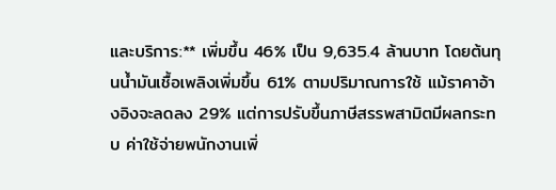และบริการ:** เพิ่มขึ้น 46% เป็น 9,635.4 ล้านบาท โดยต้นทุนน้ำมันเชื้อเพลิงเพิ่มขึ้น 61% ตามปริมาณการใช้ แม้ราคาอ้างอิงจะลดลง 29% แต่การปรับขึ้นภาษีสรรพสามิตมีผลกระทบ ค่าใช้จ่ายพนักงานเพิ่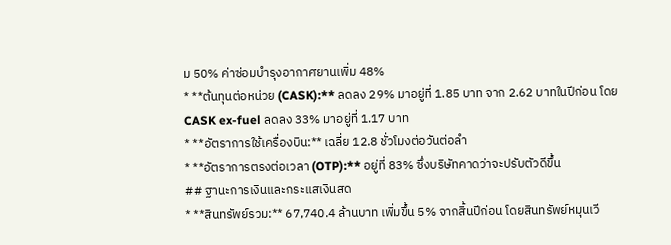ม 50% ค่าซ่อมบำรุงอากาศยานเพิ่ม 48%
* **ต้นทุนต่อหน่วย (CASK):** ลดลง 29% มาอยู่ที่ 1.85 บาท จาก 2.62 บาทในปีก่อน โดย CASK ex-fuel ลดลง 33% มาอยู่ที่ 1.17 บาท
* **อัตราการใช้เครื่องบิน:** เฉลี่ย 12.8 ชั่วโมงต่อวันต่อลำ
* **อัตราการตรงต่อเวลา (OTP):** อยู่ที่ 83% ซึ่งบริษัทคาดว่าจะปรับตัวดีขึ้น
## ฐานะการเงินและกระแสเงินสด
* **สินทรัพย์รวม:** 67,740.4 ล้านบาท เพิ่มขึ้น 5% จากสิ้นปีก่อน โดยสินทรัพย์หมุนเวี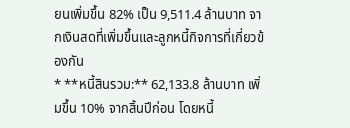ยนเพิ่มขึ้น 82% เป็น 9,511.4 ล้านบาท จากเงินสดที่เพิ่มขึ้นและลูกหนี้กิจการที่เกี่ยวข้องกัน
* **หนี้สินรวม:** 62,133.8 ล้านบาท เพิ่มขึ้น 10% จากสิ้นปีก่อน โดยหนี้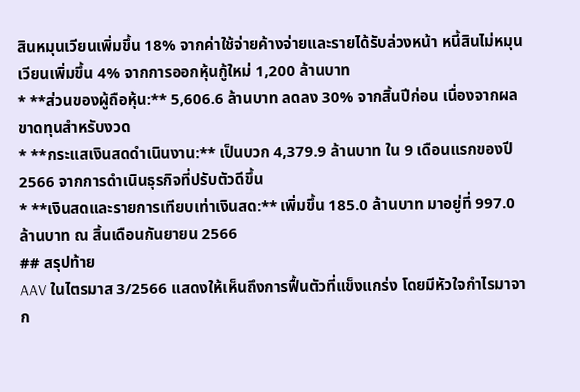สินหมุนเวียนเพิ่มขึ้น 18% จากค่าใช้จ่ายค้างจ่ายและรายได้รับล่วงหน้า หนี้สินไม่หมุนเวียนเพิ่มขึ้น 4% จากการออกหุ้นกู้ใหม่ 1,200 ล้านบาท
* **ส่วนของผู้ถือหุ้น:** 5,606.6 ล้านบาท ลดลง 30% จากสิ้นปีก่อน เนื่องจากผลขาดทุนสำหรับงวด
* **กระแสเงินสดดำเนินงาน:** เป็นบวก 4,379.9 ล้านบาท ใน 9 เดือนแรกของปี 2566 จากการดำเนินธุรกิจที่ปรับตัวดีขึ้น
* **เงินสดและรายการเทียบเท่าเงินสด:** เพิ่มขึ้น 185.0 ล้านบาท มาอยู่ที่ 997.0 ล้านบาท ณ สิ้นเดือนกันยายน 2566
## สรุปท้าย
AAV ในไตรมาส 3/2566 แสดงให้เห็นถึงการฟื้นตัวที่แข็งแกร่ง โดยมีหัวใจกำไรมาจาก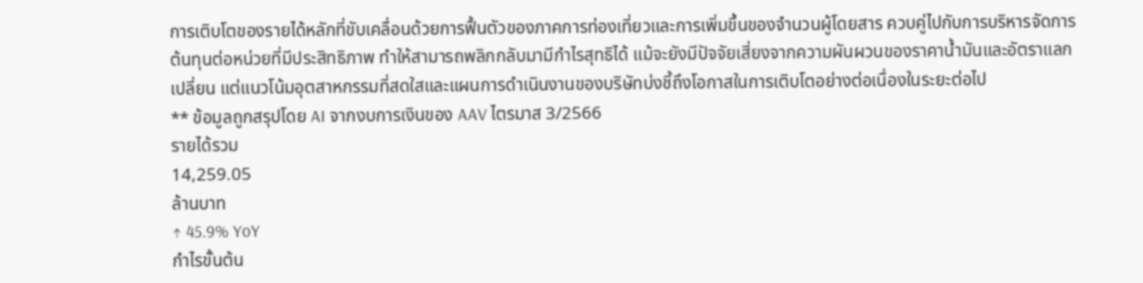การเติบโตของรายได้หลักที่ขับเคลื่อนด้วยการฟื้นตัวของภาคการท่องเที่ยวและการเพิ่มขึ้นของจำนวนผู้โดยสาร ควบคู่ไปกับการบริหารจัดการต้นทุนต่อหน่วยที่มีประสิทธิภาพ ทำให้สามารถพลิกกลับมามีกำไรสุทธิได้ แม้จะยังมีปัจจัยเสี่ยงจากความผันผวนของราคาน้ำมันและอัตราแลกเปลี่ยน แต่แนวโน้มอุตสาหกรรมที่สดใสและแผนการดำเนินงานของบริษัทบ่งชี้ถึงโอกาสในการเติบโตอย่างต่อเนื่องในระยะต่อไป
** ข้อมูลถูกสรุปโดย AI จากงบการเงินของ AAV ไตรมาส 3/2566
รายได้รวม
14,259.05
ล้านบาท
↑ 45.9% YoY
กำไรขั้นต้น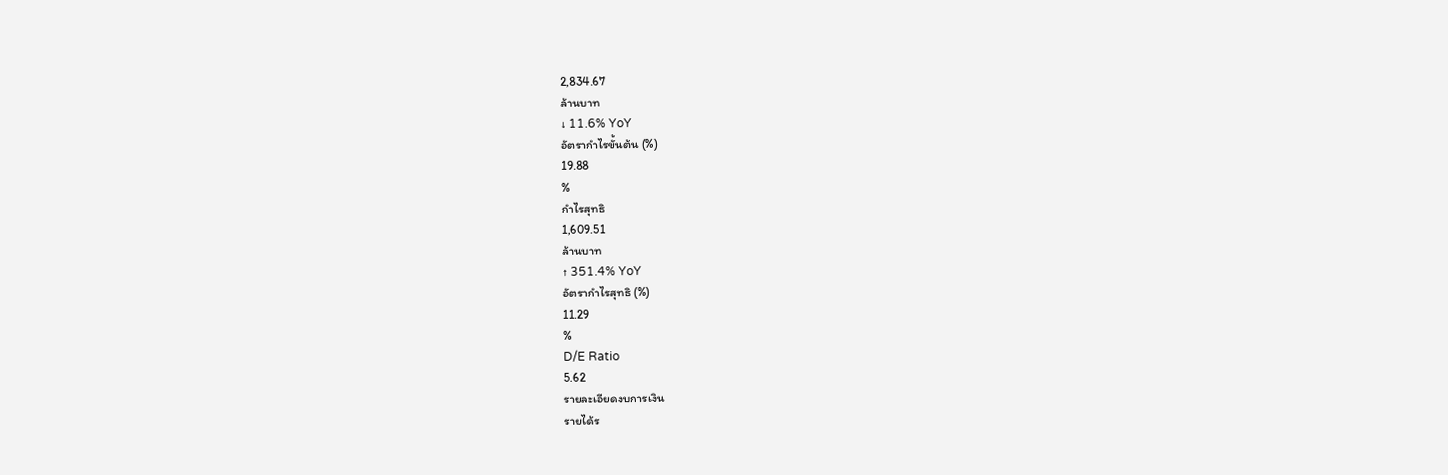2,834.67
ล้านบาท
↓ 11.6% YoY
อัตรากำไรขั้นต้น (%)
19.88
%
กำไรสุทธิ
1,609.51
ล้านบาท
↑ 351.4% YoY
อัตรากำไรสุทธิ (%)
11.29
%
D/E Ratio
5.62
รายละเอียดงบการเงิน
รายได้ร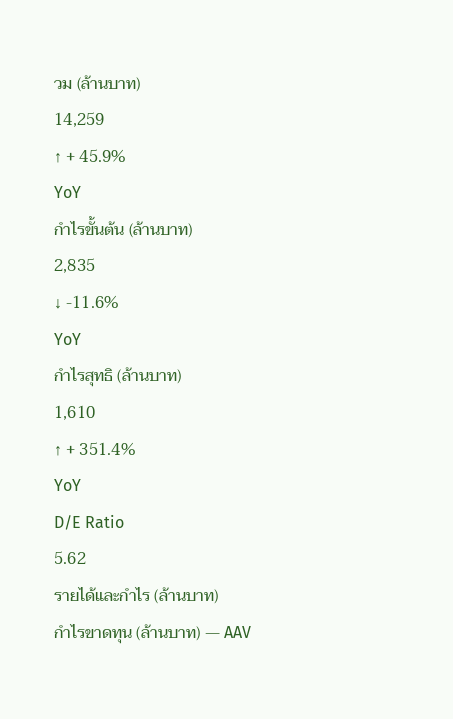วม (ล้านบาท)
14,259
↑ + 45.9%
YoY
กำไรขั้นต้น (ล้านบาท)
2,835
↓ -11.6%
YoY
กำไรสุทธิ (ล้านบาท)
1,610
↑ + 351.4%
YoY
D/E Ratio
5.62
รายได้และกำไร (ล้านบาท)
กำไรขาดทุน (ล้านบาท) — AAV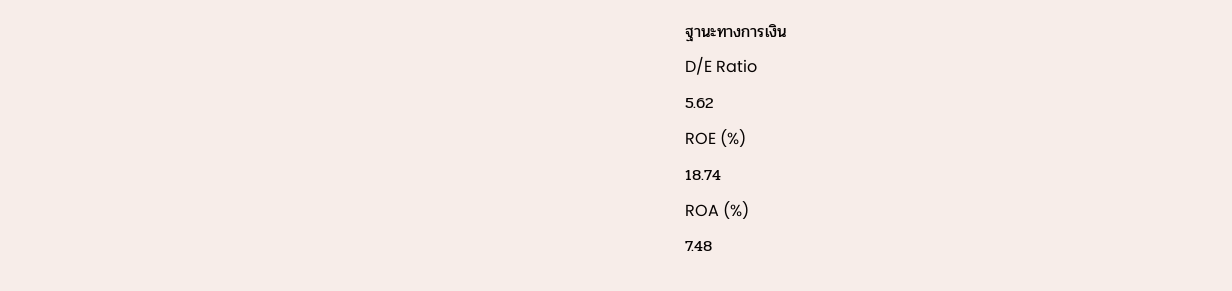ฐานะทางการเงิน
D/E Ratio
5.62
ROE (%)
18.74
ROA (%)
7.48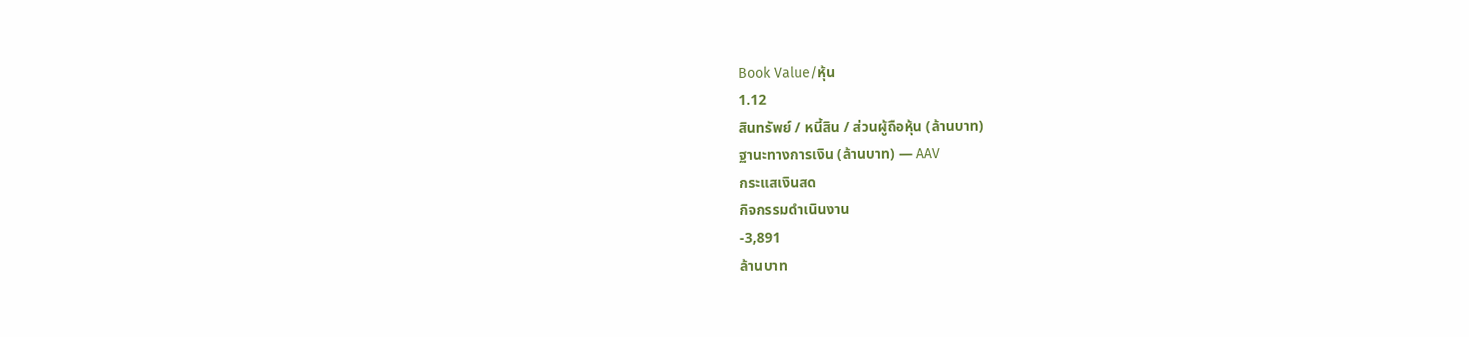Book Value/หุ้น
1.12
สินทรัพย์ / หนี้สิน / ส่วนผู้ถือหุ้น (ล้านบาท)
ฐานะทางการเงิน (ล้านบาท) — AAV
กระแสเงินสด
กิจกรรมดำเนินงาน
-3,891
ล้านบาท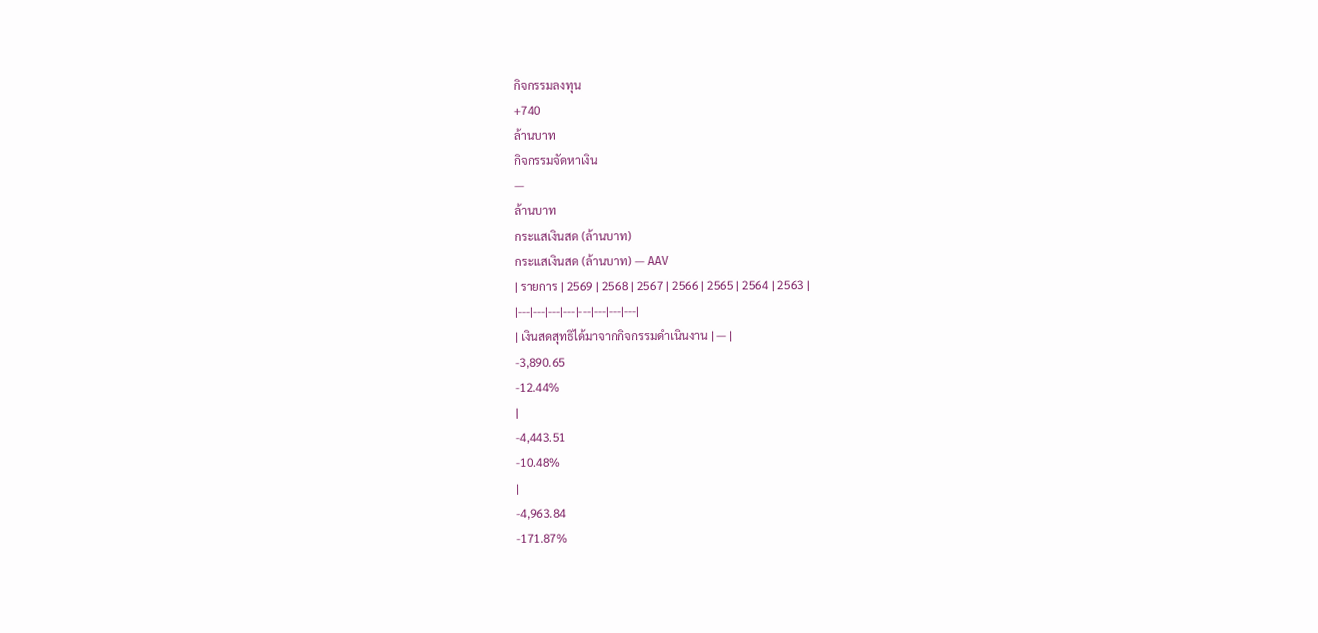กิจกรรมลงทุน
+740
ล้านบาท
กิจกรรมจัดหาเงิน
—
ล้านบาท
กระแสเงินสด (ล้านบาท)
กระแสเงินสด (ล้านบาท) — AAV
| รายการ | 2569 | 2568 | 2567 | 2566 | 2565 | 2564 | 2563 |
|---|---|---|---|---|---|---|---|
| เงินสดสุทธิได้มาจากกิจกรรมดำเนินงาน | — |
-3,890.65
-12.44%
|
-4,443.51
-10.48%
|
-4,963.84
-171.87%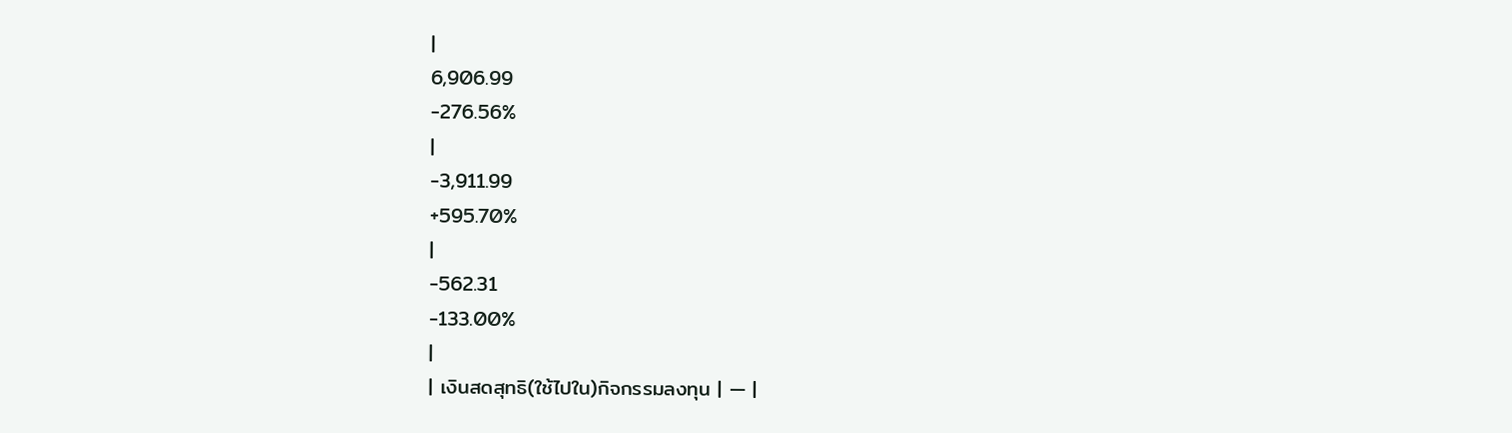|
6,906.99
-276.56%
|
-3,911.99
+595.70%
|
-562.31
-133.00%
|
| เงินสดสุทธิ(ใช้ไปใน)กิจกรรมลงทุน | — |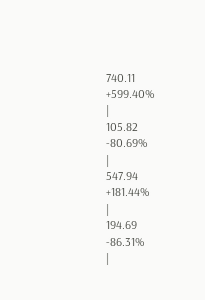740.11
+599.40%
|
105.82
-80.69%
|
547.94
+181.44%
|
194.69
-86.31%
|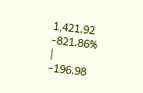1,421.92
-821.86%
|
-196.98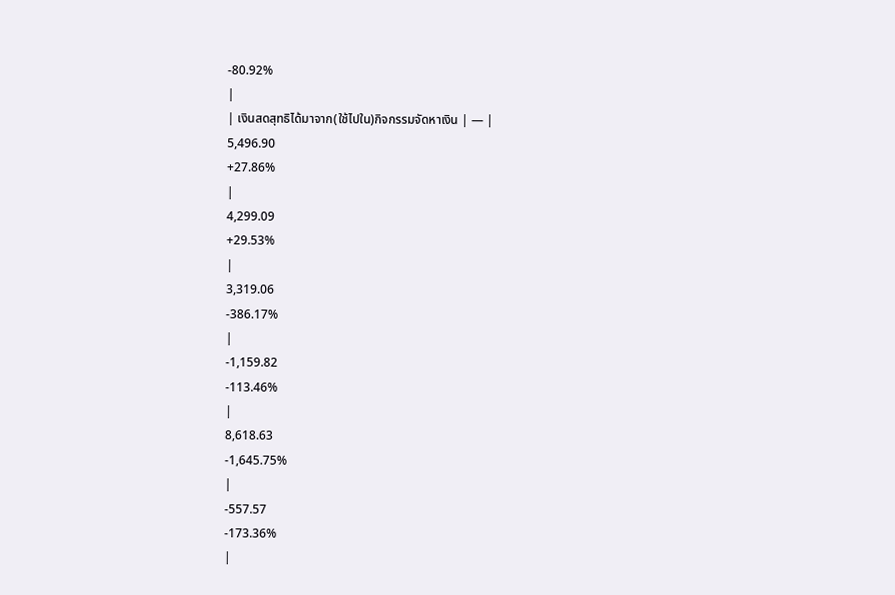-80.92%
|
| เงินสดสุทธิได้มาจาก(ใช้ไปใน)กิจกรรมจัดหาเงิน | — |
5,496.90
+27.86%
|
4,299.09
+29.53%
|
3,319.06
-386.17%
|
-1,159.82
-113.46%
|
8,618.63
-1,645.75%
|
-557.57
-173.36%
|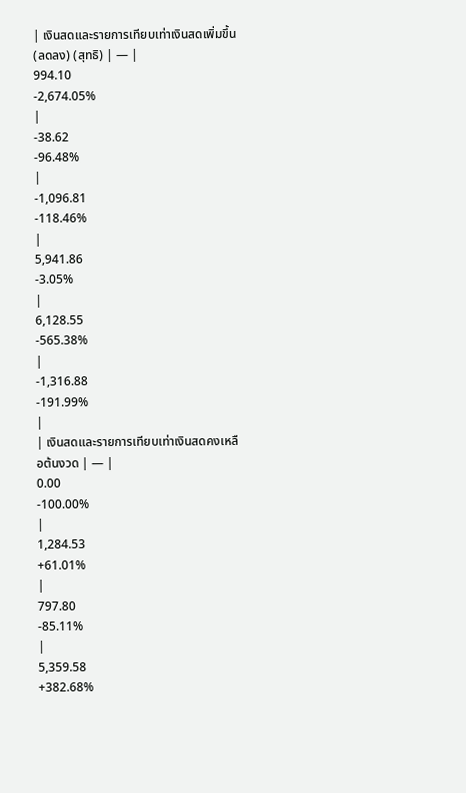| เงินสดและรายการเทียบเท่าเงินสดเพิ่มขึ้น(ลดลง) (สุทธิ) | — |
994.10
-2,674.05%
|
-38.62
-96.48%
|
-1,096.81
-118.46%
|
5,941.86
-3.05%
|
6,128.55
-565.38%
|
-1,316.88
-191.99%
|
| เงินสดและรายการเทียบเท่าเงินสดคงเหลือต้นงวด | — |
0.00
-100.00%
|
1,284.53
+61.01%
|
797.80
-85.11%
|
5,359.58
+382.68%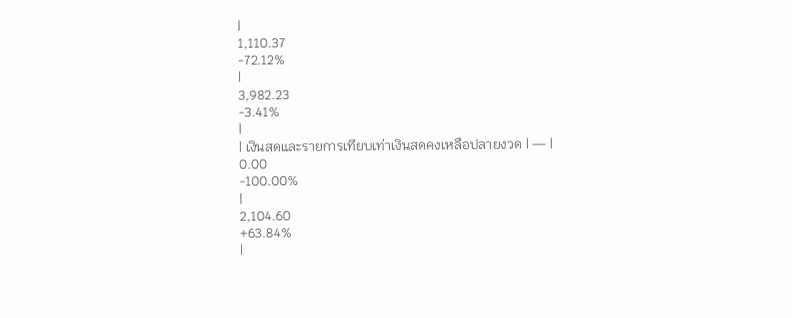|
1,110.37
-72.12%
|
3,982.23
-3.41%
|
| เงินสดและรายการเทียบเท่าเงินสดคงเหลือปลายงวด | — |
0.00
-100.00%
|
2,104.60
+63.84%
|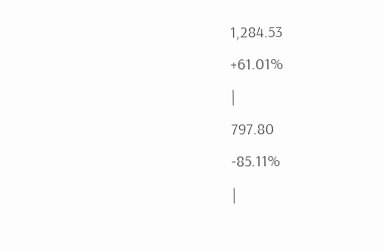1,284.53
+61.01%
|
797.80
-85.11%
|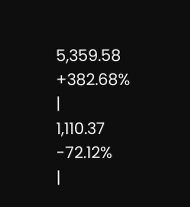5,359.58
+382.68%
|
1,110.37
-72.12%
|